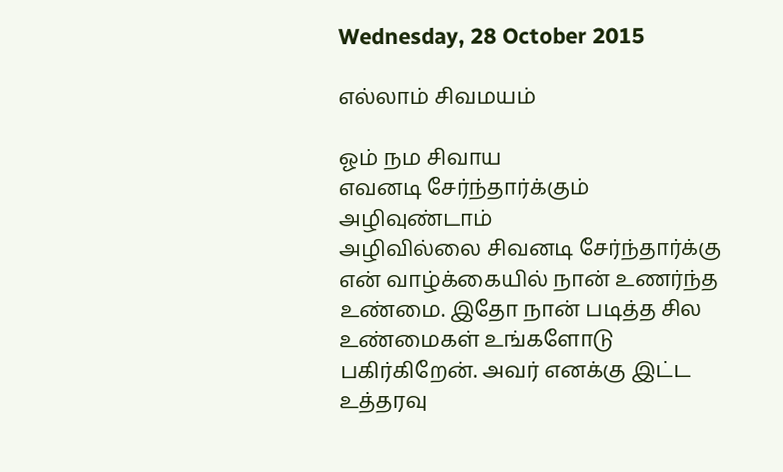Wednesday, 28 October 2015

எல்லாம் சிவமயம்

ஓம் நம சிவாய
எவனடி சேர்ந்தார்க்கும் அழிவுண்டாம்
அழிவில்லை சிவனடி சேர்ந்தார்க்கு
என் வாழ்க்கையில் நான் உணர்ந்த உண்மை. இதோ நான் படித்த சில உண்மைகள் உங்களோடு பகிர்கிறேன். அவர் எனக்கு இட்ட உத்தரவு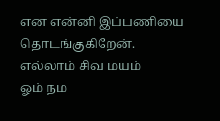என என்னி இப்பணியை தொடங்குகிறேன்.
எல்லாம் சிவ மயம்
ஓம் நம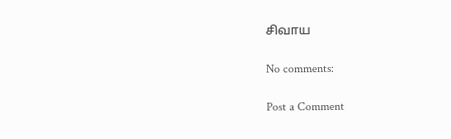சிவாய

No comments:

Post a Comment